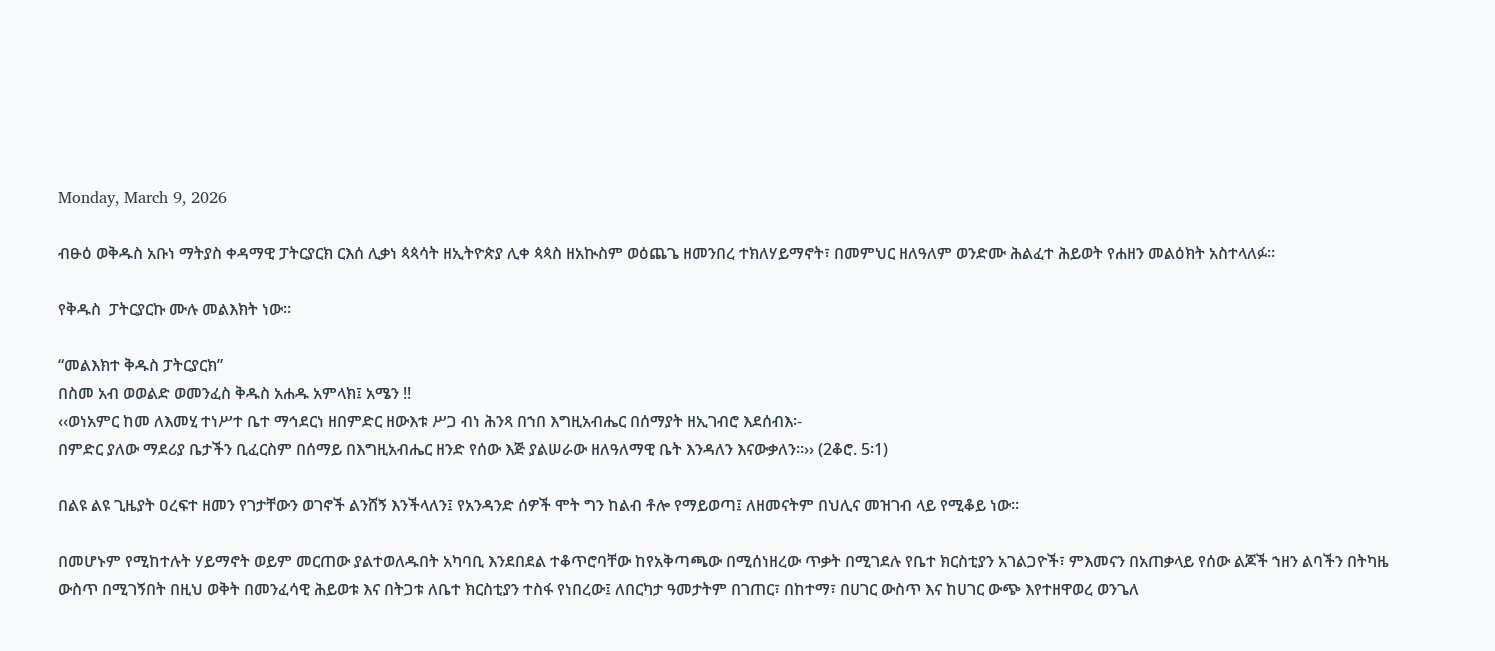Monday, March 9, 2026

ብፁዕ ወቅዱስ አቡነ ማትያስ ቀዳማዊ ፓትርያርክ ርእሰ ሊቃነ ጳጳሳት ዘኢትዮጵያ ሊቀ ጳጳስ ዘአኲስም ወዕጨጌ ዘመንበረ ተክለሃይማኖት፣ በመምህር ዘለዓለም ወንድሙ ሕልፈተ ሕይወት የሐዘን መልዕክት አስተላለፉ።

የቅዱስ  ፓትርያርኩ ሙሉ መልእክት ነው።

“መልእክተ ቅዱስ ፓትርያርክ”
በስመ አብ ወወልድ ወመንፈስ ቅዱስ አሐዱ አምላክ፤ አሜን !!
‹‹ወነአምር ከመ ለእመሂ ተነሥተ ቤተ ማኅደርነ ዘበምድር ዘውእቱ ሥጋ ብነ ሕንጻ በኀበ እግዚአብሔር በሰማያት ዘኢገብሮ እደሰብእ፡-
በምድር ያለው ማደሪያ ቤታችን ቢፈርስም በሰማይ በእግዚአብሔር ዘንድ የሰው እጅ ያልሠራው ዘለዓለማዊ ቤት እንዳለን እናውቃለን፡፡›› (2ቆሮ. 5፡1)

በልዩ ልዩ ጊዜያት ዐረፍተ ዘመን የገታቸውን ወገኖች ልንሸኝ እንችላለን፤ የአንዳንድ ሰዎች ሞት ግን ከልብ ቶሎ የማይወጣ፤ ለዘመናትም በህሊና መዝገብ ላይ የሚቆይ ነው፡፡

በመሆኑም የሚከተሉት ሃይማኖት ወይም መርጠው ያልተወለዱበት አካባቢ እንደበደል ተቆጥሮባቸው ከየአቅጣጫው በሚሰነዘረው ጥቃት በሚገደሉ የቤተ ክርስቲያን አገልጋዮች፣ ምእመናን በአጠቃላይ የሰው ልጆች ኀዘን ልባችን በትካዜ ውስጥ በሚገኝበት በዚህ ወቅት በመንፈሳዊ ሕይወቱ እና በትጋቱ ለቤተ ክርስቲያን ተስፋ የነበረው፤ ለበርካታ ዓመታትም በገጠር፣ በከተማ፣ በሀገር ውስጥ እና ከሀገር ውጭ እየተዘዋወረ ወንጌለ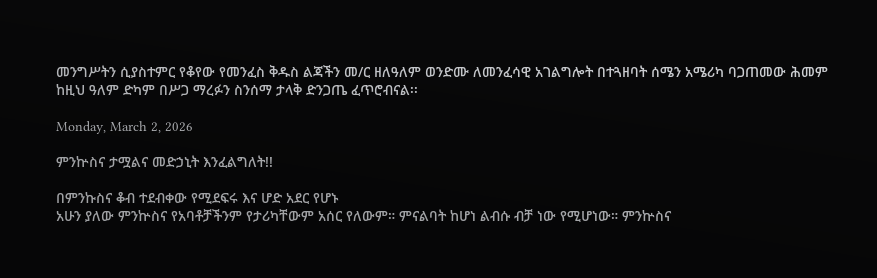መንግሥትን ሲያስተምር የቆየው የመንፈስ ቅዱስ ልጃችን መ/ር ዘለዓለም ወንድሙ ለመንፈሳዊ አገልግሎት በተጓዘባት ሰሜን አሜሪካ ባጋጠመው ሕመም ከዚህ ዓለም ድካም በሥጋ ማረፉን ስንሰማ ታላቅ ድንጋጤ ፈጥሮብናል፡፡

Monday, March 2, 2026

ምንኵስና ታሟልና መድኃኒት እንፈልግለት!!

በምንኩስና ቆብ ተደብቀው የሚደፍሩ እና ሆድ አደር የሆኑ
አሁን ያለው ምንኵስና የአባቶቻችንም የታሪካቸውም አሰር የለውም። ምናልባት ከሆነ ልብሱ ብቻ ነው የሚሆነው። ምንኵስና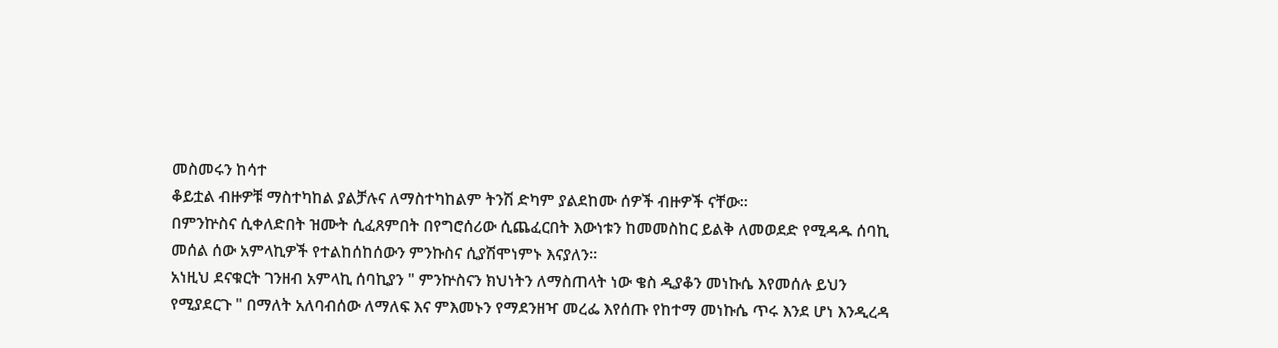መስመሩን ከሳተ
ቆይቷል ብዙዎቹ ማስተካከል ያልቻሉና ለማስተካከልም ትንሽ ድካም ያልደከሙ ሰዎች ብዙዎች ናቸው።
በምንኵስና ሲቀለድበት ዝሙት ሲፈጸምበት በየግሮሰሪው ሲጨፈርበት እውነቱን ከመመስከር ይልቅ ለመወደድ የሚዳዱ ሰባኪ መሰል ሰው አምላኪዎች የተልከሰከሰውን ምንኩስና ሲያሽሞነምኑ እናያለን።
አነዚህ ደናቁርት ገንዘብ አምላኪ ሰባኪያን " ምንኵስናን ክህነትን ለማስጠላት ነው ቄስ ዲያቆን መነኩሴ እየመሰሉ ይህን የሚያደርጉ " በማለት አለባብሰው ለማለፍ እና ምእመኑን የማደንዘዣ መረፌ እየሰጡ የከተማ መነኩሴ ጥሩ እንደ ሆነ እንዲረዳ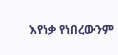እየነቃ የነበረውንም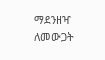ማደንዘዣ ለመውጋት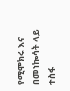የሚሞክሩ እና በመነኰሳት ላይ ተስፋ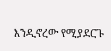እንዲኖረው የሚያደርጉ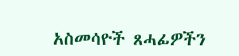አስመሳዮች ጸሓፊዎችን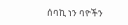ሰባኪ ነን ባዮችን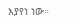እያየነ ነው።